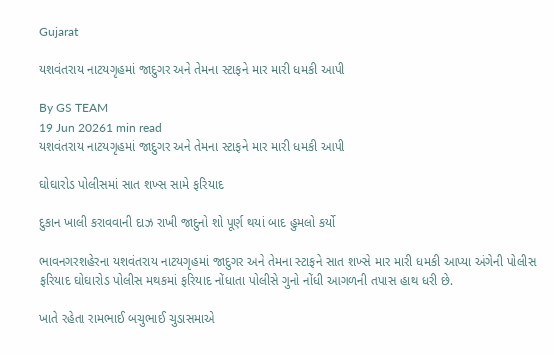Gujarat

યશવંતરાય નાટયગૃહમાં જાદુગર અને તેમના સ્ટાફને માર મારી ધમકી આપી

By GS TEAM
19 Jun 20261 min read
યશવંતરાય નાટયગૃહમાં જાદુગર અને તેમના સ્ટાફને માર મારી ધમકી આપી

ઘોઘારોડ પોલીસમાં સાત શખ્સ સામે ફરિયાદ

દુકાન ખાલી કરાવવાની દાઝ રાખી જાદુનો શો પૂર્ણ થયાં બાદ હુમલો કર્યો

ભાવનગરશહેરના યશવંતરાય નાટયગૃહમાં જાદુગર અને તેમના સ્ટાફને સાત શખ્સે માર મારી ધમકી આપ્યા અંગેની પોલીસ ફરિયાદ ઘોઘારોડ પોલીસ મથકમાં ફરિયાદ નોંધાતા પોલીસે ગુનો નોંધી આગળની તપાસ હાથ ધરી છે.

ખાતે રહેતા રામભાઈ બચુભાઈ ચુડાસમાએ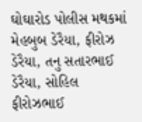ઘોઘારોડ પોલીસ મથકમાં મેહબુબ ડેરૈયા, ફીરોઝ ડેરૈયા, તનુ સતારભાઈ ડેરૈયા, સોહિલ ફીરોઝભાઈ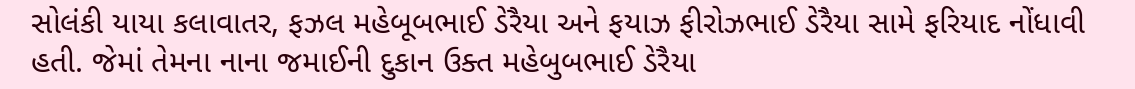સોલંકી યાયા કલાવાતર, ફઝલ મહેબૂબભાઈ ડેરૈયા અને ફયાઝ ફીરોઝભાઈ ડેરૈયા સામે ફરિયાદ નોંધાવી હતી. જેમાં તેમના નાના જમાઈની દુકાન ઉક્ત મહેબુબભાઈ ડેરૈયા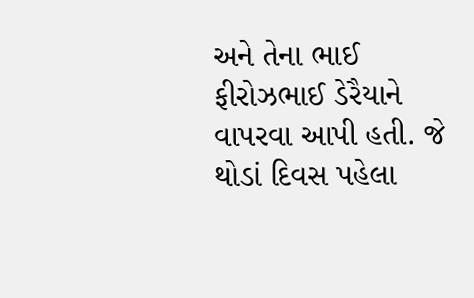અને તેના ભાઈ ફીરોઝભાઈ ડેરૈયાને વાપરવા આપી હતી. જે થોડાં દિવસ પહેલા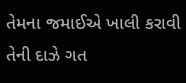તેમના જમાઈએ ખાલી કરાવી તેની દાઝે ગત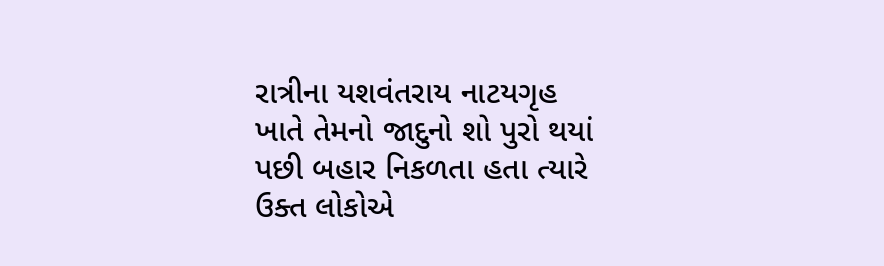રાત્રીના યશવંતરાય નાટયગૃહ ખાતે તેમનો જાદુનો શો પુરો થયાં પછી બહાર નિકળતા હતા ત્યારે ઉક્ત લોકોએ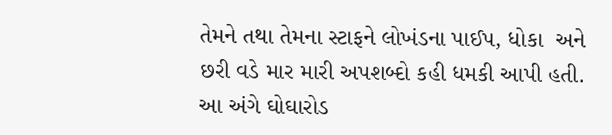તેમને તથા તેમના સ્ટાફને લોખંડના પાઈપ, ધોકા  અને છરી વડે માર મારી અપશબ્દો કહી ધમકી આપી હતી. આ અંગે ઘોઘારોડ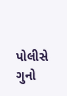પોલીસે ગુનો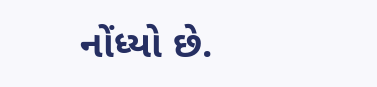નોંધ્યો છે.